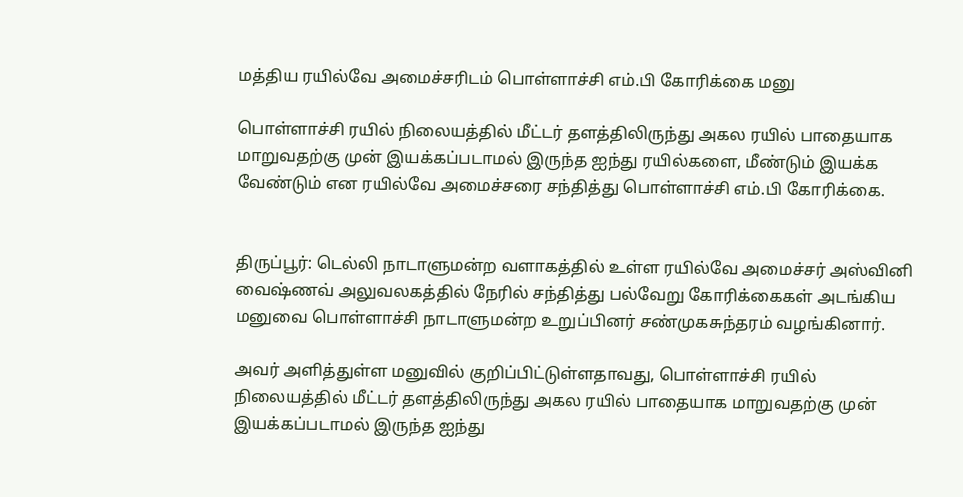மத்திய ரயில்வே அமைச்சரிடம் பொள்ளாச்சி எம்.பி கோரிக்கை மனு

பொள்ளாச்சி ரயில்‌ நிலையத்தில்‌ மீட்டர்‌ தளத்திலிருந்து அகல ரயில்‌ பாதையாக மாறுவதற்கு முன்‌ இயக்கப்படாமல் இருந்த ஐந்து ரயில்களை, மீண்டும்‌ இயக்க வேண்டும் என ரயில்வே அமைச்சரை சந்தித்து பொள்ளாச்சி எம்.பி கோரிக்கை.


திருப்பூர்: டெல்லி நாடாளுமன்ற வளாகத்தில் உள்ள ரயில்வே அமைச்சர் அஸ்வினி வைஷ்ணவ் அலுவலகத்தில் நேரில்‌ சந்தித்து பல்வேறு கோரிக்கைகள் அடங்கிய மனுவை பொள்ளாச்சி நாடாளுமன்ற உறுப்பினர் சண்முகசுந்தரம் வழங்கினார்.

அவர் அளித்துள்ள மனுவில் குறிப்பிட்டுள்ளதாவது, பொள்ளாச்சி ரயில்‌ நிலையத்தில்‌ மீட்டர்‌ தளத்திலிருந்து அகல ரயில்‌ பாதையாக மாறுவதற்கு முன்‌ இயக்கப்படாமல் இருந்த ஐந்து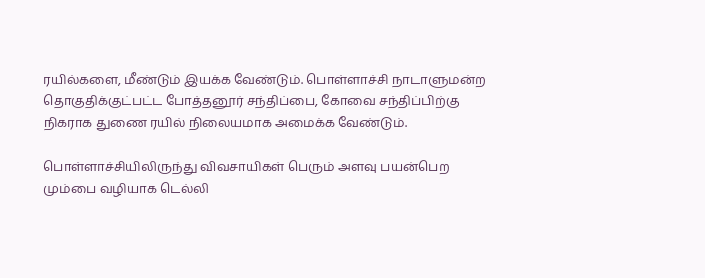ரயில்களை, மீண்டும்‌ இயக்க வேண்டும். பொள்ளாச்சி நாடாளுமன்ற தொகுதிக்குட்பட்ட போத்தனூர்‌ சந்திப்பை, கோவை சந்திப்பிற்கு நிகராக துணை ரயில்‌ நிலையமாக அமைக்க வேண்டும்.

பொள்ளாச்சியிலிருந்து விவசாயிகள்‌ பெரும்‌ அளவு பயன்பெற மும்பை வழியாக டெல்லி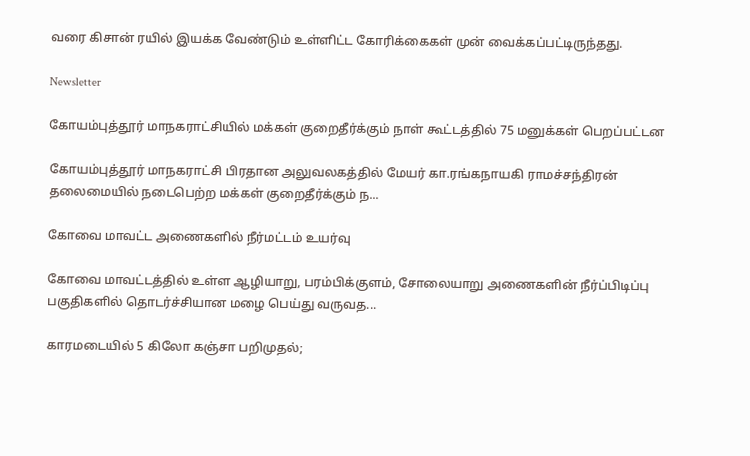வரை கிசான் ரயில்‌ இயக்க வேண்டும் உள்ளிட்ட கோரிக்கைகள் முன் வைக்கப்பட்டிருந்தது.

Newsletter

கோயம்புத்தூர் மாநகராட்சியில் மக்கள் குறைதீர்க்கும் நாள் கூட்டத்தில் 75 மனுக்கள் பெறப்பட்டன

கோயம்புத்தூர் மாநகராட்சி பிரதான அலுவலகத்தில் மேயர் கா.ரங்கநாயகி ராமச்சந்திரன் தலைமையில் நடைபெற்ற மக்கள் குறைதீர்க்கும் ந...

கோவை மாவட்ட அணைகளில் நீர்மட்டம் உயர்வு

கோவை மாவட்டத்தில் உள்ள ஆழியாறு, பரம்பிக்குளம், சோலையாறு அணைகளின் நீர்ப்பிடிப்பு பகுதிகளில் தொடர்ச்சியான மழை பெய்து வருவத...

காரமடையில் 5 கிலோ கஞ்சா பறிமுதல்;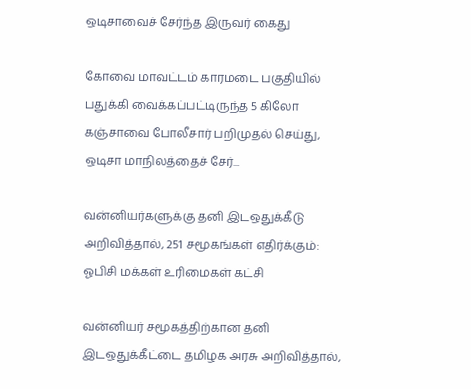ஒடிசாவைச் சேர்ந்த இருவர் கைது

கோவை மாவட்டம் காரமடை பகுதியில் பதுக்கி வைக்கப்பட்டிருந்த 5 கிலோ கஞ்சாவை போலீசார் பறிமுதல் செய்து, ஒடிசா மாநிலத்தைச் சேர்...

வன்னியர்களுக்கு தனி இடஒதுக்கீடு அறிவித்தால், 251 சமூகங்கள் எதிர்க்கும்: ஓபிசி மக்கள் உரிமைகள் கட்சி

வன்னியர் சமூகத்திற்கான தனி இடஒதுக்கீட்டை தமிழக அரசு அறிவித்தால்,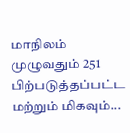மாநிலம் முழுவதும் 251 பிற்படுத்தப்பட்ட மற்றும் மிகவும்...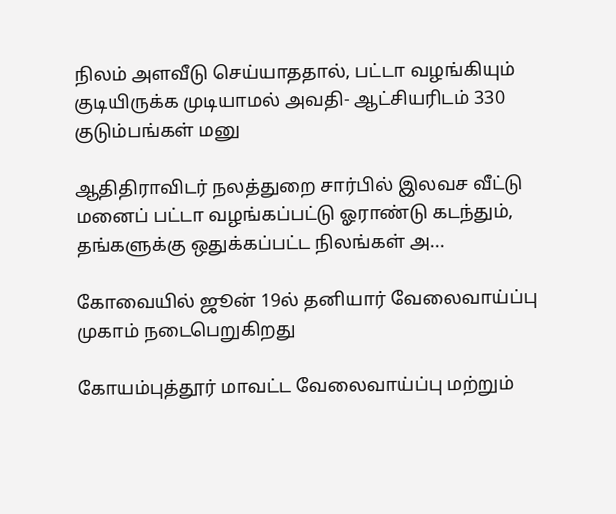நிலம் அளவீடு செய்யாததால், பட்டா வழங்கியும் குடியிருக்க முடியாமல் அவதி- ஆட்சியரிடம் 330 குடும்பங்கள் மனு

ஆதிதிராவிடர் நலத்துறை சார்பில் இலவச வீட்டு மனைப் பட்டா வழங்கப்பட்டு ஓராண்டு கடந்தும், தங்களுக்கு ஒதுக்கப்பட்ட நிலங்கள் அ...

கோவையில் ஜூன் 19ல் தனியார் வேலைவாய்ப்பு முகாம் நடைபெறுகிறது

கோயம்புத்தூர் மாவட்ட வேலைவாய்ப்பு மற்றும்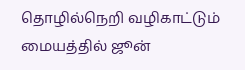தொழில்நெறி வழிகாட்டும் மையத்தில் ஜூன்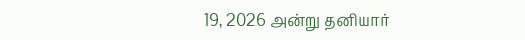19, 2026 அன்று தனியார்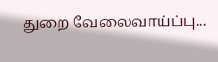துறை வேலைவாய்ப்பு...